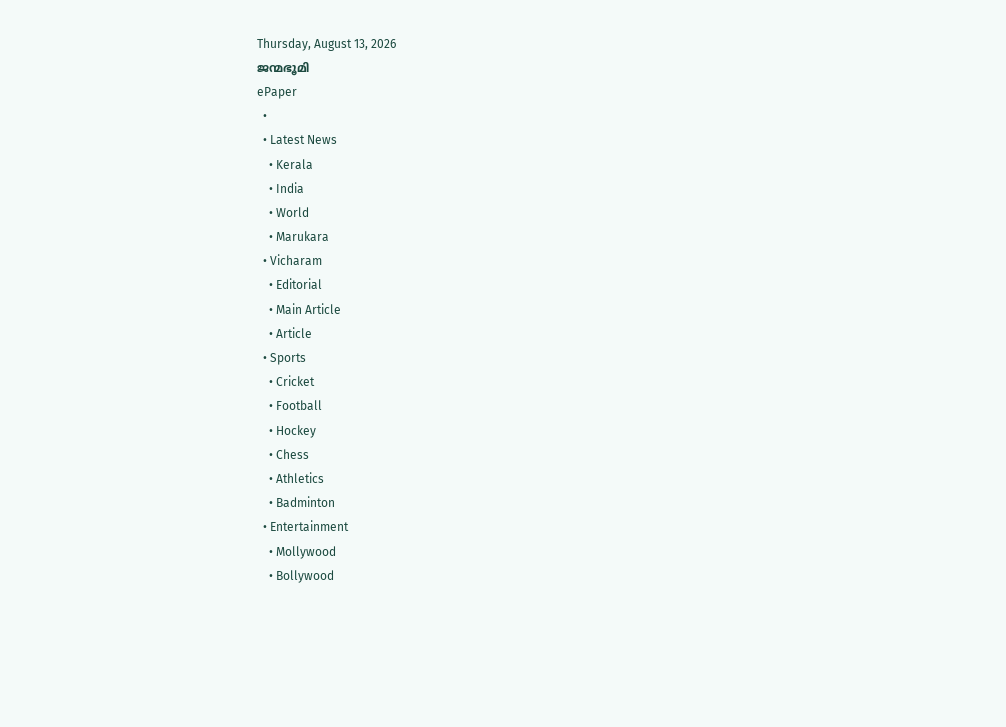Thursday, August 13, 2026
ജന്മഭൂമി
ePaper
  •
  • Latest News
    • Kerala
    • India
    • World
    • Marukara
  • Vicharam
    • Editorial
    • Main Article
    • Article
  • Sports
    • Cricket
    • Football
    • Hockey
    • Chess
    • Athletics
    • Badminton
  • Entertainment
    • Mollywood
    • Bollywood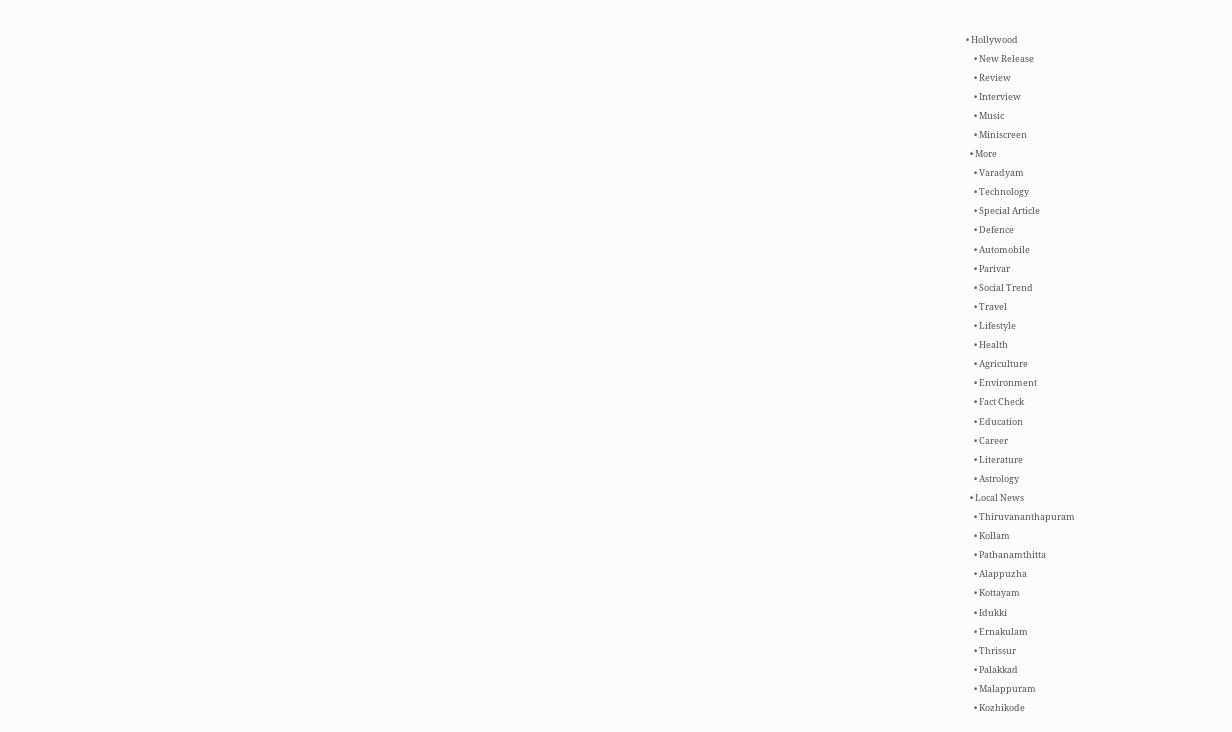• Hollywood
    • New Release
    • Review
    • Interview
    • Music
    • Miniscreen
  • More
    • Varadyam
    • Technology
    • Special Article
    • Defence
    • Automobile
    • Parivar
    • Social Trend
    • Travel
    • Lifestyle
    • Health
    • Agriculture
    • Environment
    • Fact Check
    • Education
    • Career
    • Literature
    • Astrology
  • Local News
    • Thiruvananthapuram
    • Kollam
    • Pathanamthitta
    • Alappuzha
    • Kottayam
    • Idukki
    • Ernakulam
    • Thrissur
    • Palakkad
    • Malappuram
    • Kozhikode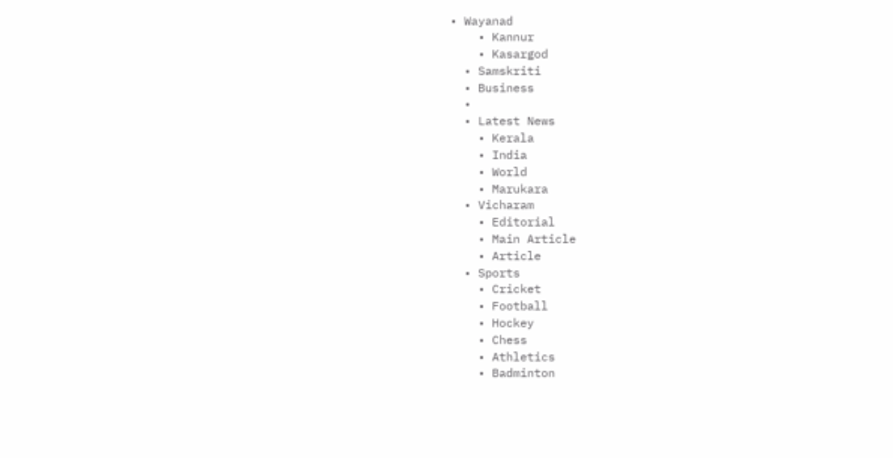• Wayanad
    • Kannur
    • Kasargod
  • Samskriti
  • Business
  •
  • Latest News
    • Kerala
    • India
    • World
    • Marukara
  • Vicharam
    • Editorial
    • Main Article
    • Article
  • Sports
    • Cricket
    • Football
    • Hockey
    • Chess
    • Athletics
    • Badminton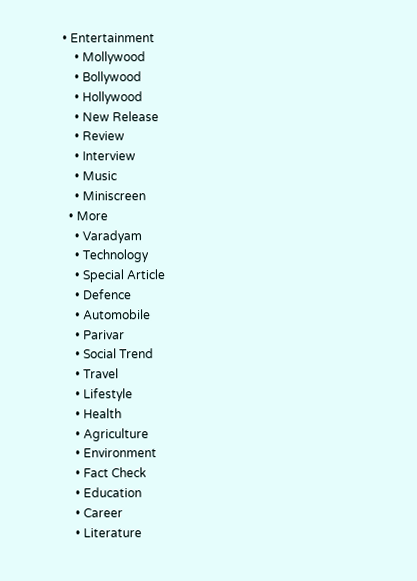• Entertainment
    • Mollywood
    • Bollywood
    • Hollywood
    • New Release
    • Review
    • Interview
    • Music
    • Miniscreen
  • More
    • Varadyam
    • Technology
    • Special Article
    • Defence
    • Automobile
    • Parivar
    • Social Trend
    • Travel
    • Lifestyle
    • Health
    • Agriculture
    • Environment
    • Fact Check
    • Education
    • Career
    • Literature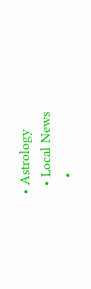• Astrology
  • Local News
    •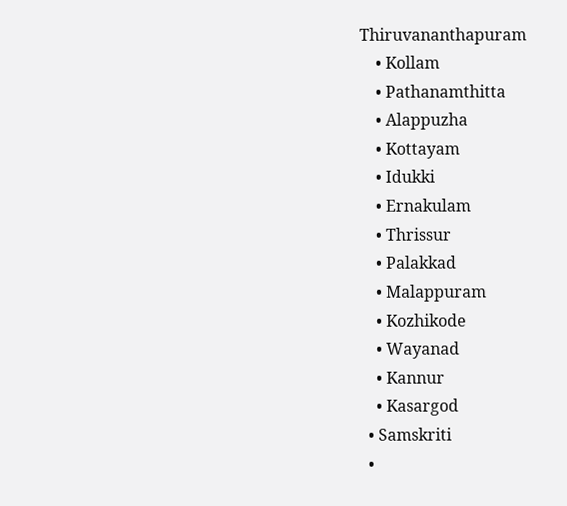Thiruvananthapuram
    • Kollam
    • Pathanamthitta
    • Alappuzha
    • Kottayam
    • Idukki
    • Ernakulam
    • Thrissur
    • Palakkad
    • Malappuram
    • Kozhikode
    • Wayanad
    • Kannur
    • Kasargod
  • Samskriti
  •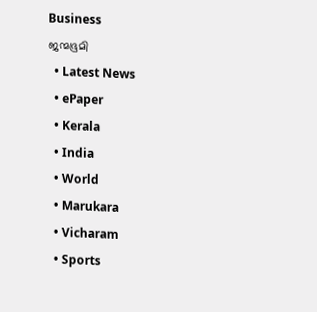Business
ജന്മഭൂമി
  • Latest News
  • ePaper
  • Kerala
  • India
  • World
  • Marukara
  • Vicharam
  • Sports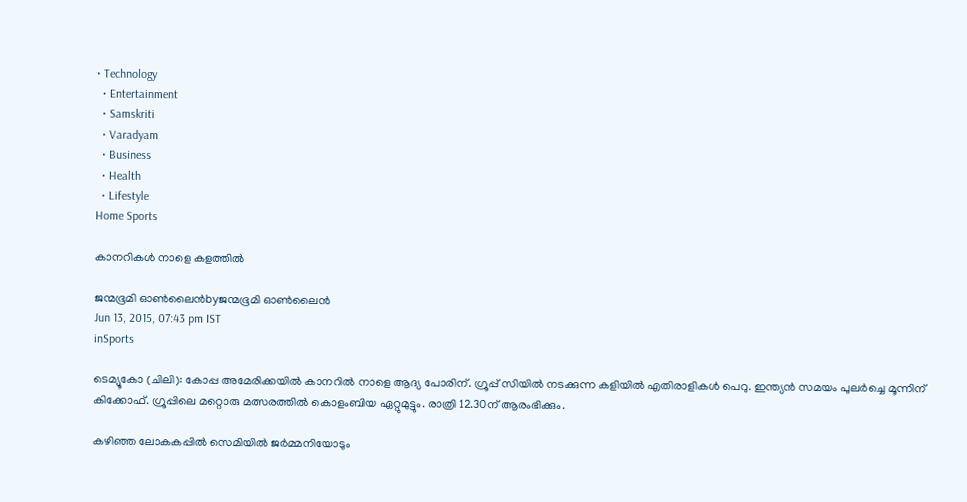• Technology
  • Entertainment
  • Samskriti
  • Varadyam
  • Business
  • Health
  • Lifestyle
Home Sports

കാനറികള്‍ നാളെ കളത്തില്‍

ജന്മഭൂമി ഓണ്‍ലൈന്‍byജന്മഭൂമി ഓണ്‍ലൈന്‍
Jun 13, 2015, 07:43 pm IST
inSports

ടെമ്യൂകോ (ചിലി): കോപ്പ അമേരിക്കയില്‍ കാനറില്‍ നാളെ ആദ്യ പോരിന്. ഗ്രൂപ്പ് സിയില്‍ നടക്കുന്ന കളിയില്‍ എതിരാളികള്‍ പെറു. ഇന്ത്യന്‍ സമയം പുലര്‍ച്ചെ മൂന്നിന് കിക്കോഫ്. ഗ്രൂപ്പിലെ മറ്റൊരു മത്സരത്തില്‍ കൊളംബിയ ഏറ്റുമുട്ടും. രാത്രി 12.30ന് ആരംഭിക്കും.

കഴിഞ്ഞ ലോകകപ്പില്‍ സെമിയില്‍ ജര്‍മ്മനിയോടും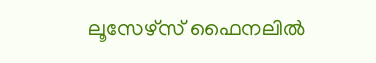ലൂസേഴ്‌സ് ഫൈനലില്‍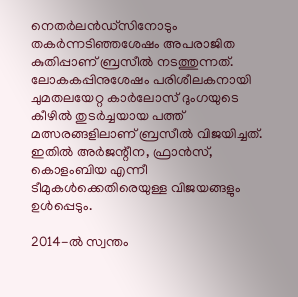നെതര്‍ലന്‍ഡ്‌സിനോടും തകര്‍ന്നടിഞ്ഞശേഷം അപരാജിത കുതിപ്പാണ് ബ്രസീല്‍ നടത്തുന്നത്. ലോകകപ്പിനുശേഷം പരിശീലകനായി ചുമതലയേറ്റ കാര്‍ലോസ് ദുംഗയുടെ കീഴില്‍ തുടര്‍ച്ചയായ പത്ത് മത്സരങ്ങളിലാണ് ബ്രസീല്‍ വിജയിച്ചത്. ഇതില്‍ അര്‍ജന്റീന, ഫ്രാന്‍സ്, കൊളംബിയ എന്നീ ടീമുകള്‍ക്കെതിരെയുള്ള വിജയങ്ങളും ഉള്‍പ്പെടും.

2014-ല്‍ സ്വന്തം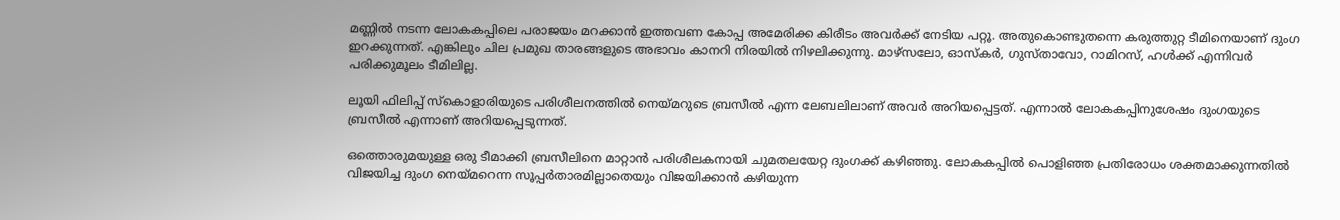മണ്ണില്‍ നടന്ന ലോകകപ്പിലെ പരാജയം മറക്കാന്‍ ഇത്തവണ കോപ്പ അമേരിക്ക കിരീടം അവര്‍ക്ക് നേടിയ പറ്റൂ. അതുകൊണ്ടുതന്നെ കരുത്തുറ്റ ടീമിനെയാണ് ദുംഗ ഇറക്കുന്നത്. എങ്കിലും ചില പ്രമുഖ താരങ്ങളുടെ അഭാവം കാനറി നിരയില്‍ നിഴലിക്കുന്നു. മാഴ്‌സലോ, ഓസ്‌കര്‍, ഗുസ്താവോ, റാമിറസ്, ഹള്‍ക്ക് എന്നിവര്‍ പരിക്കുമൂലം ടീമിലില്ല.

ലൂയി ഫിലിപ്പ് സ്‌കൊളാരിയുടെ പരിശീലനത്തില്‍ നെയ്‌മറുടെ ബ്രസീല്‍ എന്ന ലേബലിലാണ് അവര്‍ അറിയപ്പെട്ടത്. എന്നാല്‍ ലോകകപ്പിനുശേഷം ദുംഗയുടെ ബ്രസീല്‍ എന്നാണ് അറിയപ്പെടുന്നത്.

ഒത്തൊരുമയുള്ള ഒരു ടീമാക്കി ബ്രസീലിനെ മാറ്റാന്‍ പരിശീലകനായി ചുമതലയേറ്റ ദുംഗക്ക് കഴിഞ്ഞു. ലോകകപ്പില്‍ പൊളിഞ്ഞ പ്രതിരോധം ശക്തമാക്കുന്നതില്‍ വിജയിച്ച ദുംഗ നെയ്‌മറെന്ന സൂപ്പര്‍താരമില്ലാതെയും വിജയിക്കാന്‍ കഴിയുന്ന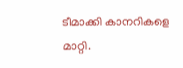ടീമാക്കി കാനറികളെ മാറ്റി.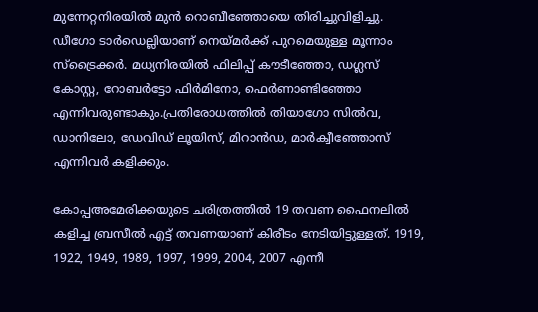മുന്നേറ്റനിരയില്‍ മുന്‍ റൊബീഞ്ഞോയെ തിരിച്ചുവിളിച്ചു. ഡീഗോ ടാര്‍ഡെല്ലിയാണ് നെയ്‌മര്‍ക്ക് പുറമെയുള്ള മൂന്നാം സ്‌ട്രൈക്കര്‍. മധ്യനിരയില്‍ ഫിലിപ്പ് കൗടീഞ്ഞോ, ഡഗ്ലസ് കോസ്റ്റ, റോബര്‍ട്ടോ ഫിര്‍മിനോ, ഫെര്‍ണാണ്ടിഞ്ഞോ എന്നിവരുണ്ടാകും.പ്രതിരോധത്തില്‍ തിയാഗോ സില്‍വ, ഡാനിലോ, ഡേവിഡ് ലൂയിസ്, മിറാന്‍ഡ, മാര്‍ക്വീഞ്ഞോസ് എന്നിവര്‍ കളിക്കും.

കോപ്പഅമേരിക്കയുടെ ചരിത്രത്തില്‍ 19 തവണ ഫൈനലില്‍ കളിച്ച ബ്രസീല്‍ എട്ട് തവണയാണ് കിരീടം നേടിയിട്ടുള്ളത്. 1919, 1922, 1949, 1989, 1997, 1999, 2004, 2007 എന്നീ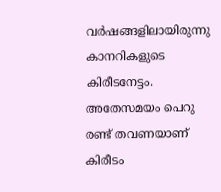വര്‍ഷങ്ങളിലായിരുന്നു കാനറികളുടെ കിരീടനേട്ടം. അതേസമയം പെറു രണ്ട് തവണയാണ് കിരീടം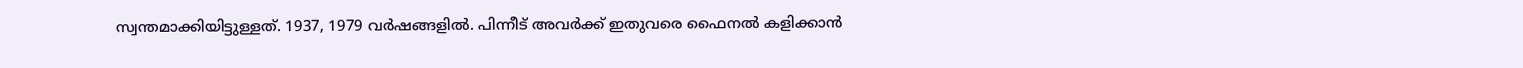സ്വന്തമാക്കിയിട്ടുള്ളത്. 1937, 1979 വര്‍ഷങ്ങളില്‍. പിന്നീട് അവര്‍ക്ക് ഇതുവരെ ഫൈനല്‍ കളിക്കാന്‍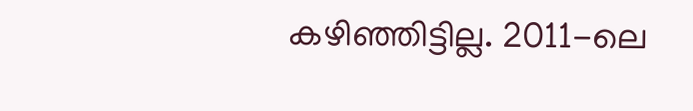കഴിഞ്ഞിട്ടില്ല. 2011-ലെ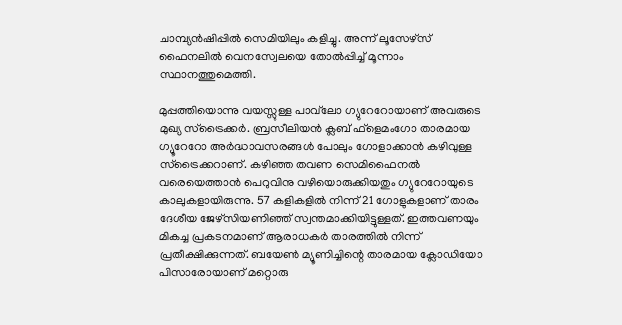ചാമ്പ്യന്‍ഷിപ്പില്‍ സെമിയിലും കളിച്ചു. അന്ന് ലൂസേഴ്‌സ് ഫൈനലില്‍ വെനസ്വേലയെ തോല്‍പ്പിച്ച് മൂന്നാം സ്ഥാനത്തുമെത്തി.

മുപ്പത്തിയൊന്നു വയസ്സുള്ള പാവ്‌ലോ ഗ്യുറേറോയാണ് അവരുടെ മുഖ്യ സ്‌ട്രൈക്കര്‍. ബ്രസീലിയന്‍ ക്ലബ് ഫ്‌ളെമംഗോ താരമായ ഗ്യൂറേറോ അര്‍ദ്ധാവസരങ്ങള്‍ പോലും ഗോളാക്കാന്‍ കഴിവുള്ള സ്‌ട്രൈക്കറാണ്. കഴിഞ്ഞ തവണ സെമിഫൈനല്‍ വരെയെത്താന്‍ പെറുവിനു വഴിയൊരുക്കിയതും ഗ്യുറേറോയുടെ കാലുകളായിരുന്നു. 57 കളികളില്‍ നിന്ന് 21 ഗോളുകളാണ് താരം ദേശീയ ജേഴ്‌സിയണിഞ്ഞ് സ്വന്തമാക്കിയിട്ടുള്ളത്. ഇത്തവണയും മികച്ച പ്രകടനമാണ് ആരാധകര്‍ താരത്തില്‍ നിന്ന് പ്രതീക്ഷിക്കുന്നത്. ബയേണ്‍ മ്യൂണിച്ചിന്റെ താരമായ ക്ലോഡിയോ പിസാരോയാണ് മറ്റൊരു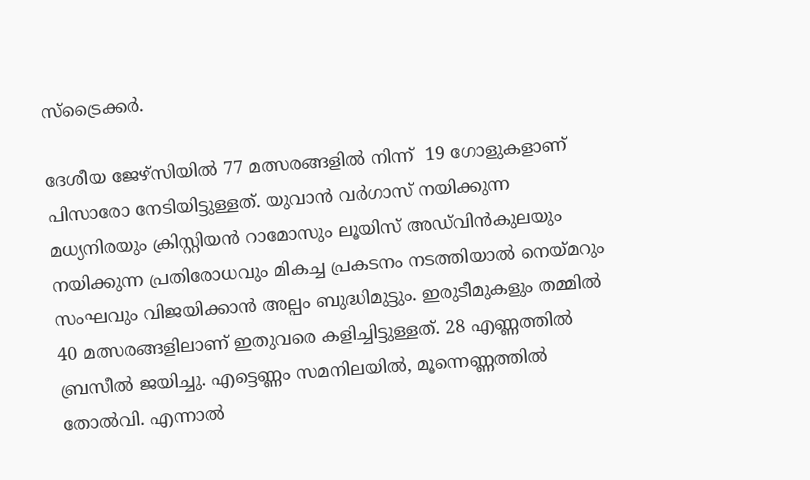സ്‌ട്രൈക്കര്‍.

ദേശീയ ജേഴ്‌സിയില്‍ 77 മത്സരങ്ങളില്‍ നിന്ന്  19 ഗോളുകളാണ് പിസാരോ നേടിയിട്ടുള്ളത്. യുവാന്‍ വര്‍ഗാസ് നയിക്കുന്ന മധ്യനിരയും ക്രിസ്റ്റിയന്‍ റാമോസും ലൂയിസ് അഡ്‌വിന്‍കുലയും നയിക്കുന്ന പ്രതിരോധവും മികച്ച പ്രകടനം നടത്തിയാല്‍ നെയ്‌മറും സംഘവും വിജയിക്കാന്‍ അല്പം ബുദ്ധിമുട്ടും. ഇരുടീമുകളും തമ്മില്‍ 40 മത്സരങ്ങളിലാണ് ഇതുവരെ കളിച്ചിട്ടുള്ളത്. 28 എണ്ണത്തില്‍ ബ്രസീല്‍ ജയിച്ചു. എട്ടെണ്ണം സമനിലയില്‍, മൂന്നെണ്ണത്തില്‍ തോല്‍വി. എന്നാല്‍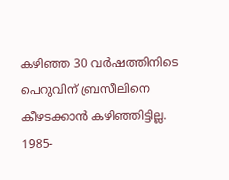കഴിഞ്ഞ 30 വര്‍ഷത്തിനിടെ പെറുവിന് ബ്രസീലിനെ കീഴടക്കാന്‍ കഴിഞ്ഞിട്ടില്ല. 1985-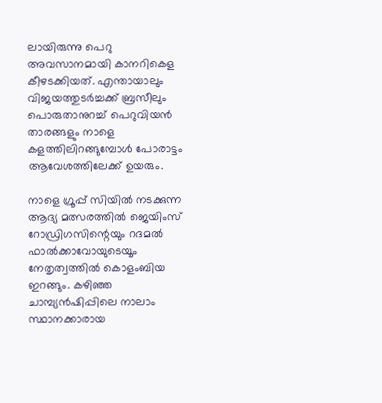ലായിരുന്നു പെറു അവസാനമായി കാനറികെള കീഴടക്കിയത്. എന്തായാലും വിജയത്തുടര്‍ച്ചക്ക് ബ്രസീലും പൊരുതാനുറച്ച് പെറുവിയന്‍ താരങ്ങളും നാളെ കളത്തിലിറങ്ങുമ്പോള്‍ പോരാട്ടം ആവേശത്തിലേക്ക് ഉയരും.

നാളെ ഗ്രൂപ്പ് സിയില്‍ നടക്കുന്ന ആദ്യ മത്സരത്തില്‍ ജെയിംസ് റോഡ്രിഗസിന്റെയും റദമല്‍ ഫാല്‍ക്കാവോയുടെയൂം നേതൃത്വത്തില്‍ കൊളംബിയ ഇറങ്ങും. കഴിഞ്ഞ ചാമ്പ്യന്‍ഷിപ്പിലെ നാലാം സ്ഥാനക്കാരായ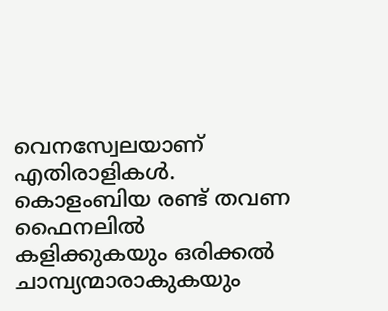വെനസ്വേലയാണ് എതിരാളികള്‍. കൊളംബിയ രണ്ട് തവണ ഫൈനലില്‍ കളിക്കുകയും ഒരിക്കല്‍ ചാമ്പ്യന്മാരാകുകയും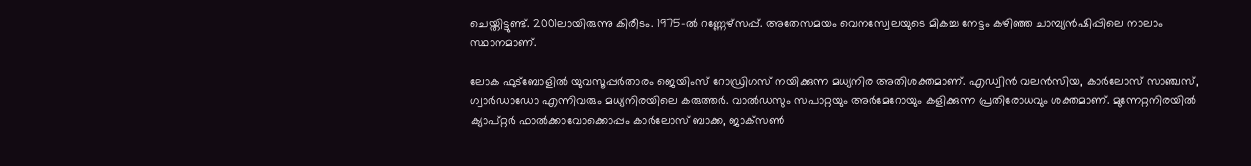ചെയ്തിട്ടുണ്ട്. 2001ലായിരുന്നു കിരീടം. 1975-ല്‍ റണ്ണേഴ്‌സപ്പ്. അതേസമയം വെനസ്വേലയുടെ മികച്ച നേട്ടം കഴിഞ്ഞ ചാമ്പ്യന്‍ഷിപ്പിലെ നാലാം സ്ഥാനമാണ്.

ലോക ഫുട്‌ബോളില്‍ യുവസൂപ്പര്‍താരം ജെയിംസ് റോഡ്രിഗസ് നയിക്കുന്ന മധ്യനിര അതിശക്തമാണ്. എഡ്വിന്‍ വലന്‍സിയ, കാര്‍ലോസ് സാഞ്ചസ്, ഗ്വാര്‍ഡാഡോ എന്നിവരും മധ്യനിരയിലെ കരുത്തര്‍. വാല്‍ഡസും സപാറ്റയും അര്‍മേറോയും കളിക്കുന്ന പ്രതിരോധവും ശക്തമാണ്. മുന്നേറ്റനിരയില്‍ ക്യാപ്റ്റര്‍ ഫാല്‍ക്കാവോക്കൊപ്പം കാര്‍ലോസ് ബാക്ക, ജാക്‌സണ്‍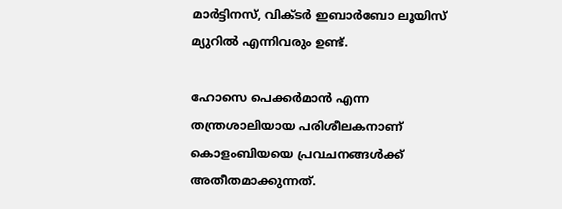മാര്‍ട്ടിനസ്, വിക്ടര്‍ ഇബാര്‍ബോ ലൂയിസ് മ്യുറില്‍ എന്നിവരും ഉണ്ട്.

ഹോസെ പെക്കര്‍മാന്‍ എന്ന തന്ത്രശാലിയായ പരിശീലകനാണ് കൊളംബിയയെ പ്രവചനങ്ങള്‍ക്ക് അതീതമാക്കുന്നത്.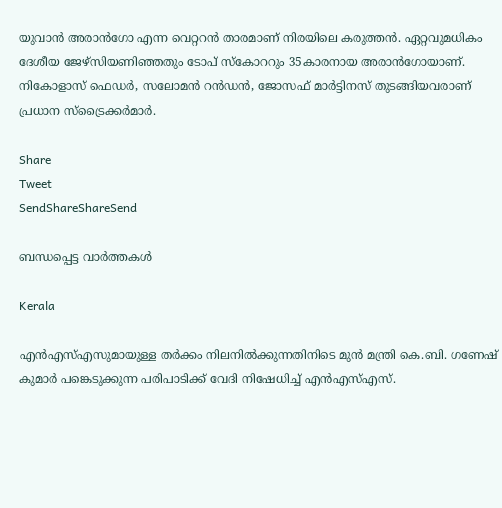യുവാന്‍ അരാന്‍ഗോ എന്ന വെറ്ററന്‍ താരമാണ് നിരയിലെ കരുത്തന്‍. ഏറ്റവുമധികം ദേശീയ ജേഴ്‌സിയണിഞ്ഞതും ടോപ് സ്‌കോററും 35കാരനായ അരാന്‍ഗോയാണ്. നികോളാസ് ഫെഡര്‍, സലോമന്‍ റന്‍ഡന്‍, ജോസഫ് മാര്‍ട്ടിനസ് തുടങ്ങിയവരാണ് പ്രധാന സ്‌ട്രൈക്കര്‍മാര്‍.

Share
Tweet
SendShareShareSend

ബന്ധപ്പെട്ട വാര്‍ത്തകള്‍

Kerala

എൻഎസ്‌എസുമായുള്ള തർക്കം നിലനില്‍ക്കുന്നതിനിടെ മുൻ മന്ത്രി കെ.ബി. ഗണേഷ് കുമാർ പങ്കെടുക്കുന്ന പരിപാടിക്ക് വേദി നിഷേധിച്ച്‌ എൻഎസ്‌എസ്.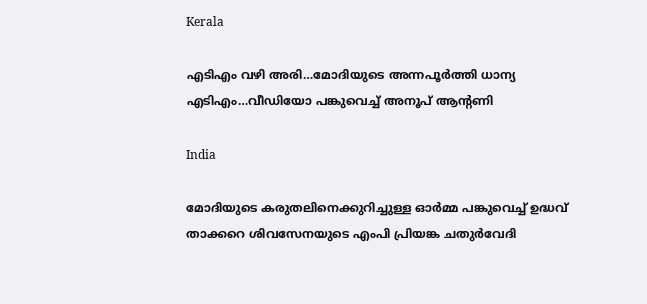Kerala

എടിഎം വഴി അരി…മോദിയുടെ അന്നപൂര്‍ത്തി ധാന്യ എടിഎം…വീഡിയോ പങ്കുവെച്ച് അനൂപ് ആന്‍റണി

India

മോദിയുടെ കരുതലിനെക്കുറിച്ചുള്ള ഓര്‍മ്മ പങ്കുവെച്ച് ഉദ്ധവ് താക്കറെ ശിവസേനയുടെ എംപി പ്രിയങ്ക ചതുര്‍വേദി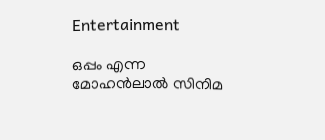Entertainment

ഒപ്പം എന്ന മോഹന്‍ലാല്‍ സിനിമ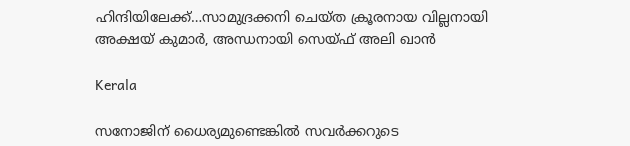ഹിന്ദിയിലേക്ക്…സാമുദ്രക്കനി ചെയ്ത ക്രൂരനായ വില്ലനായി അക്ഷയ് കുമാര്‍, അന്ധനായി സെയ്ഫ് അലി ഖാന്‍

Kerala

സനോജിന് ധൈര്യമുണ്ടെങ്കിൽ സവർക്കറുടെ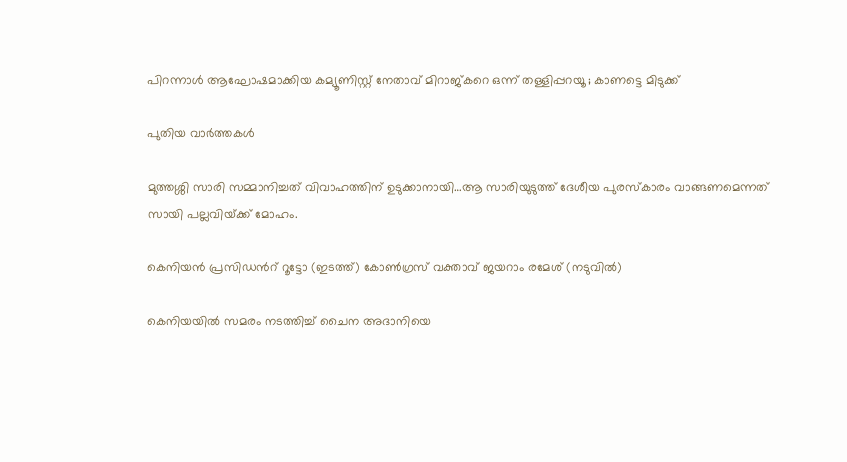പിറന്നാൾ ആഘോഷമാക്കിയ കമ്യൂണിസ്റ്റ് നേതാവ് മിറാജ്കറെ ഒന്ന് തള്ളിപ്പറയൂ ; കാണട്ടെ മിടുക്ക്

പുതിയ വാര്‍ത്തകള്‍

മുത്തശ്ശി സാരി സമ്മാനിച്ചത് വിവാഹത്തിന് ഉടുക്കാനായി…ആ സാരിയുടുത്ത് ദേശീയ പുരസ്കാരം വാങ്ങണമെന്നത് സായി പല്ലവിയ്‌ക്ക് മോഹം.

കെനിയന്‍ പ്രസിഡന്‍റ് റൂട്ടോ (ഇടത്ത്) കോണ്‍ഗ്രസ് വക്താവ് ജയറാം രമേശ് (നടുവില്‍)

കെനിയയില്‍ സമരം നടത്തിച്ച് ചൈന അദാനിയെ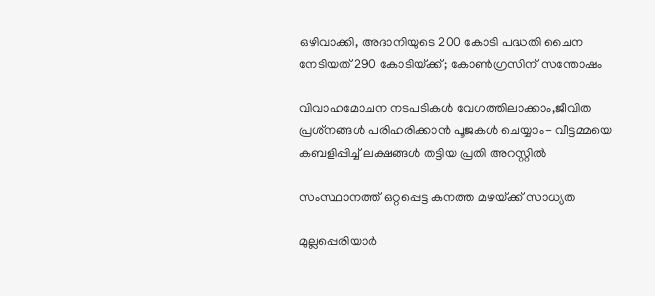ഒഴിവാക്കി, അദാനിയുടെ 200 കോടി പദ്ധതി ചൈന നേടിയത് 290 കോടിയ്‌ക്ക്; കോണ്‍ഗ്രസിന് സന്തോഷം

വിവാഹമോചന നടപടികള്‍ വേഗത്തിലാക്കാം,ജീവിത പ്രശ്‌നങ്ങള്‍ പരിഹരിക്കാന്‍ പൂജകള്‍ ചെയ്യാം- വീട്ടമ്മയെ കബളിപ്പിച്ച് ലക്ഷങ്ങള്‍ തട്ടിയ പ്രതി അറസ്റ്റില്‍

സംസ്ഥാനത്ത് ഒറ്റപ്പെട്ട കനത്ത മഴയ്‌ക്ക് സാധ്യത

മുല്ലപ്പെരിയാര്‍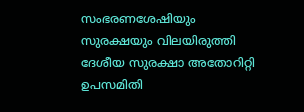സംഭരണശേഷിയും സുരക്ഷയും വിലയിരുത്തി ദേശീയ സുരക്ഷാ അതോറിറ്റി ഉപസമിതി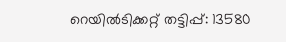റെയിൽടിക്കറ്റ് തട്ടിപ്പ്: 13580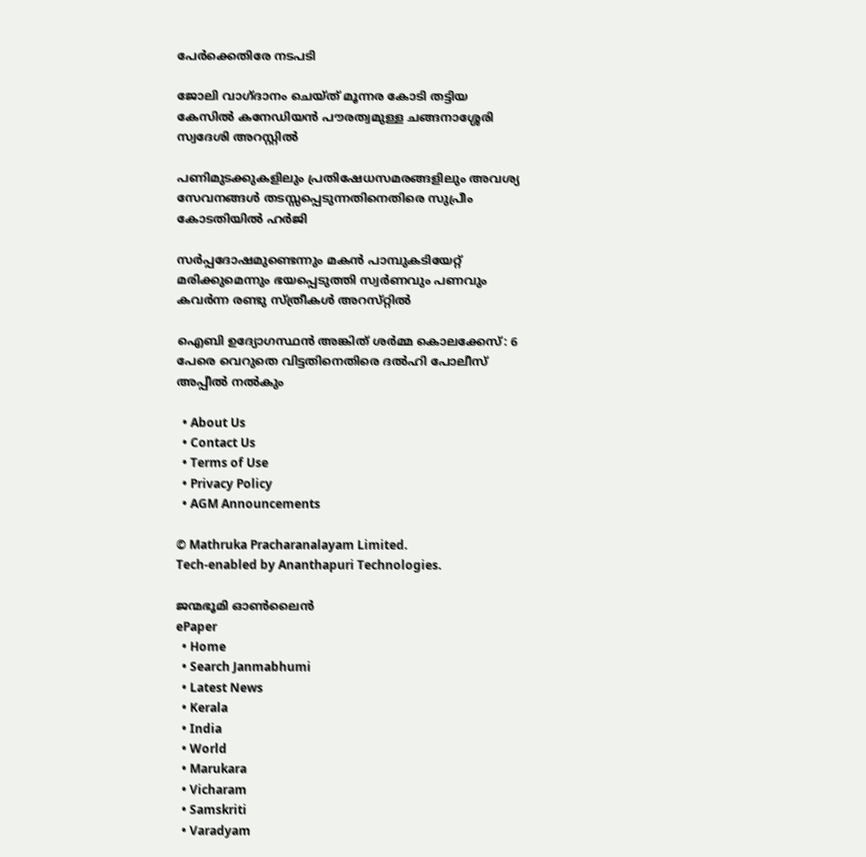പേർക്കെതിരേ നടപടി

ജോലി വാഗ്ദാനം ചെയ്ത് മൂന്നര കോടി തട്ടിയ കേസില്‍ കനേഡിയന്‍ പൗരത്വമുള്ള ചങ്ങനാശ്ശേരി സ്വദേശി അറസ്റ്റില്‍

പണിമുടക്കുകളിലും പ്രതിഷേധസമരങ്ങളിലും അവശ്യ സേവനങ്ങള്‍ തടസ്സപ്പെടുന്നതിനെതിരെ സുപ്രീം കോടതിയില്‍ ഹര്‍ജി

സര്‍പ്പദോഷമുണ്ടെന്നും മകന്‍ പാമ്പുകടിയേറ്റ് മരിക്കുമെന്നും ഭയപ്പെടുത്തി സ്വര്‍ണവും പണവും കവർന്ന രണ്ടു സ്ത്രീകള്‍ അറസ്‌റ്റിൽ

ഐബി ഉദ്യോഗസ്ഥന്‍ അങ്കിത് ശര്‍മ്മ കൊലക്കേസ്: 6 പേരെ വെറുതെ വിട്ടതിനെതിരെ ദല്‍ഹി പോലീസ് അപ്പീല്‍ നല്‍കും

  • About Us
  • Contact Us
  • Terms of Use
  • Privacy Policy
  • AGM Announcements

© Mathruka Pracharanalayam Limited.
Tech-enabled by Ananthapuri Technologies.

ജന്മഭൂമി ഓണ്‍ലൈന്‍
ePaper
  • Home
  • Search Janmabhumi
  • Latest News
  • Kerala
  • India
  • World
  • Marukara
  • Vicharam
  • Samskriti
  • Varadyam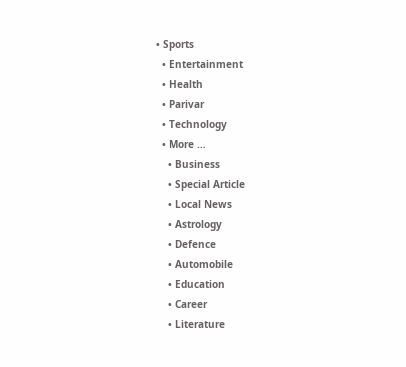• Sports
  • Entertainment
  • Health
  • Parivar
  • Technology
  • More …
    • Business
    • Special Article
    • Local News
    • Astrology
    • Defence
    • Automobile
    • Education
    • Career
    • Literature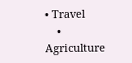• Travel
    • Agriculture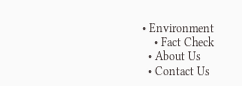• Environment
    • Fact Check
  • About Us
  • Contact Us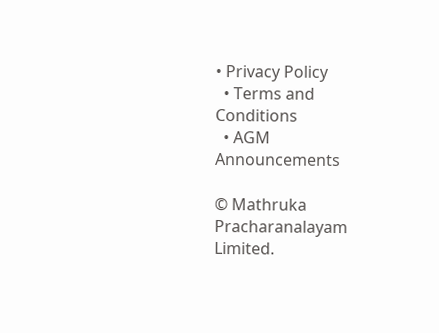• Privacy Policy
  • Terms and Conditions
  • AGM Announcements

© Mathruka Pracharanalayam Limited.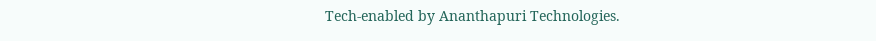Tech-enabled by Ananthapuri Technologies.